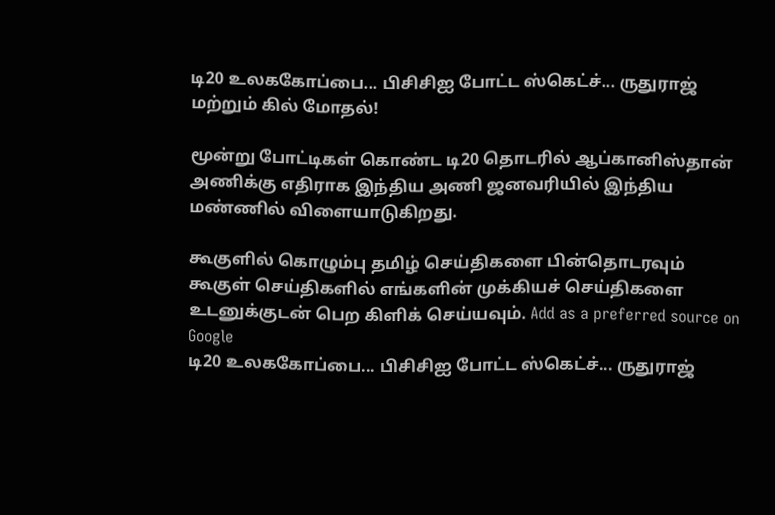டி20 உலககோப்பை... பிசிசிஐ போட்ட ஸ்கெட்ச்... ருதுராஜ் மற்றும் கில் மோதல்!

மூன்று போட்டிகள் கொண்ட டி20 தொடரில் ஆப்கானிஸ்தான் அணிக்கு எதிராக இந்திய அணி ஜனவரியில் இந்திய மண்ணில் விளையாடுகிறது.

கூகுளில் கொழும்பு தமிழ் செய்திகளை பின்தொடரவும் கூகுள் செய்திகளில் எங்களின் முக்கியச் செய்திகளை உடனுக்குடன் பெற கிளிக் செய்யவும். Add as a preferred source on Google
டி20 உலககோப்பை... பிசிசிஐ போட்ட ஸ்கெட்ச்... ருதுராஜ்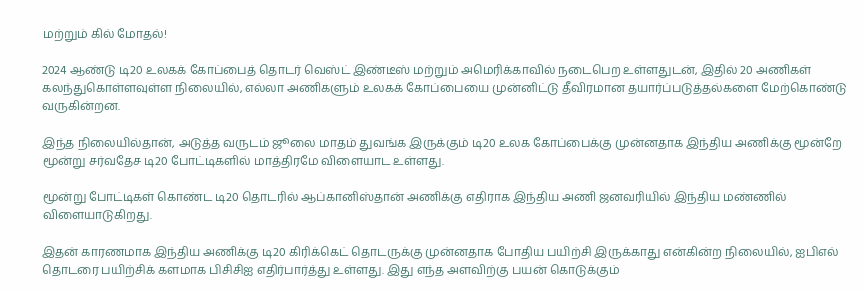மற்றும் கில் மோதல்!

2024 ஆண்டு டி20 உலகக் கோப்பைத் தொடர் வெஸ்ட் இண்டீஸ் மற்றும் அமெரிக்காவில் நடைபெற உள்ளதுடன், இதில் 20 அணிகள் கலந்துகொள்ளவுள்ள நிலையில், எல்லா அணிகளும் உலகக் கோப்பையை முன்னிட்டு தீவிரமான தயார்ப்படுத்தல்களை மேற்கொண்டு வருகின்றன.

இந்த நிலையில்தான், அடுத்த வருடம் ஜூலை மாதம் துவங்க இருக்கும் டி20 உலக கோப்பைக்கு முன்னதாக இந்திய அணிக்கு மூன்றே மூன்று சர்வதேச டி20 போட்டிகளில் மாத்திரமே விளையாட உள்ளது.

மூன்று போட்டிகள் கொண்ட டி20 தொடரில் ஆப்கானிஸ்தான் அணிக்கு எதிராக இந்திய அணி ஜனவரியில் இந்திய மண்ணில் விளையாடுகிறது.

இதன் காரணமாக இந்திய அணிக்கு டி20 கிரிக்கெட் தொடருக்கு முன்னதாக போதிய பயிற்சி இருக்காது என்கின்ற நிலையில், ஐபிஎல் தொடரை பயிற்சிக் களமாக பிசிசிஐ எதிர்பார்த்து உள்ளது. இது எந்த அளவிற்கு பயன் கொடுக்கும்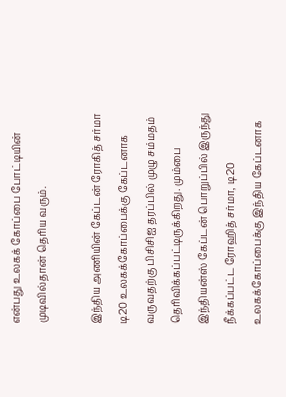என்பது உலகக் கோப்பை போட்டியின் முடிவில்தான் தெரிய வரும்.

இந்திய அணியின் கேப்டன் ரோகித் சர்மா டி20 உலகக்கோப்பைக்கு கேப்டனாக வருவதற்கு பிசிசிஐ தரப்பில் முழு சம்மதம் தெரிவிக்கப்பட்டிருக்கிறது. மும்பை இந்தியன்ஸ் கேப்டன் பொறுப்பில் இருந்து நீக்கப்பட்ட ரோஹித் சர்மா, டி20 உலகக்கோப்பைக்கு இந்திய கேப்டனாக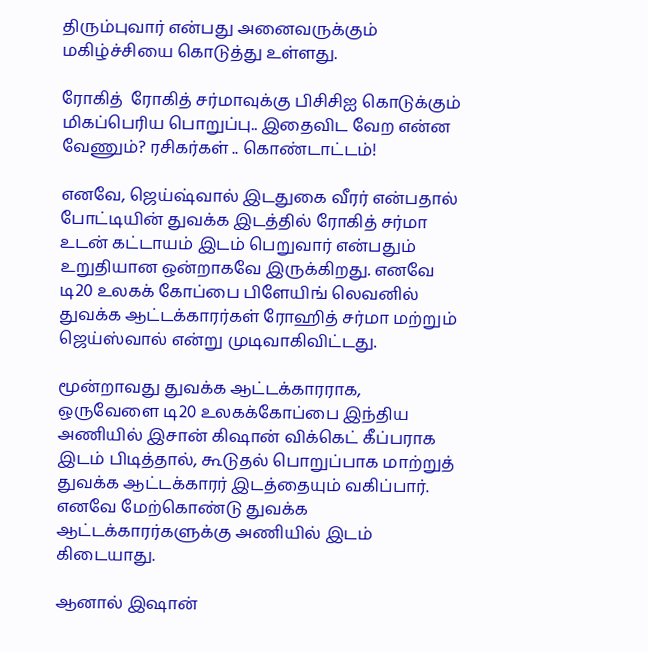திரும்புவார் என்பது அனைவருக்கும் மகிழ்ச்சியை கொடுத்து உள்ளது.

ரோகித்  ரோகித் சர்மாவுக்கு பிசிசிஐ கொடுக்கும் மிகப்பெரிய பொறுப்பு.. இதைவிட வேற என்ன வேணும்? ரசிகர்கள் .. கொண்டாட்டம்!

எனவே, ஜெய்ஷ்வால் இடதுகை வீரர் என்பதால் போட்டியின் துவக்க இடத்தில் ரோகித் சர்மா உடன் கட்டாயம் இடம் பெறுவார் என்பதும் உறுதியான ஒன்றாகவே இருக்கிறது. எனவே டி20 உலகக் கோப்பை பிளேயிங் லெவனில் துவக்க ஆட்டக்காரர்கள் ரோஹித் சர்மா மற்றும் ஜெய்ஸ்வால் என்று முடிவாகிவிட்டது.

மூன்றாவது துவக்க ஆட்டக்காரராக, ஒருவேளை டி20 உலகக்கோப்பை இந்திய அணியில் இசான் கிஷான் விக்கெட் கீப்பராக இடம் பிடித்தால், கூடுதல் பொறுப்பாக மாற்றுத் துவக்க ஆட்டக்காரர் இடத்தையும் வகிப்பார். எனவே மேற்கொண்டு துவக்க ஆட்டக்காரர்களுக்கு அணியில் இடம் கிடையாது.

ஆனால் இஷான்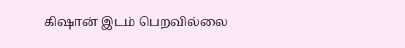கிஷான் இடம் பெறவில்லை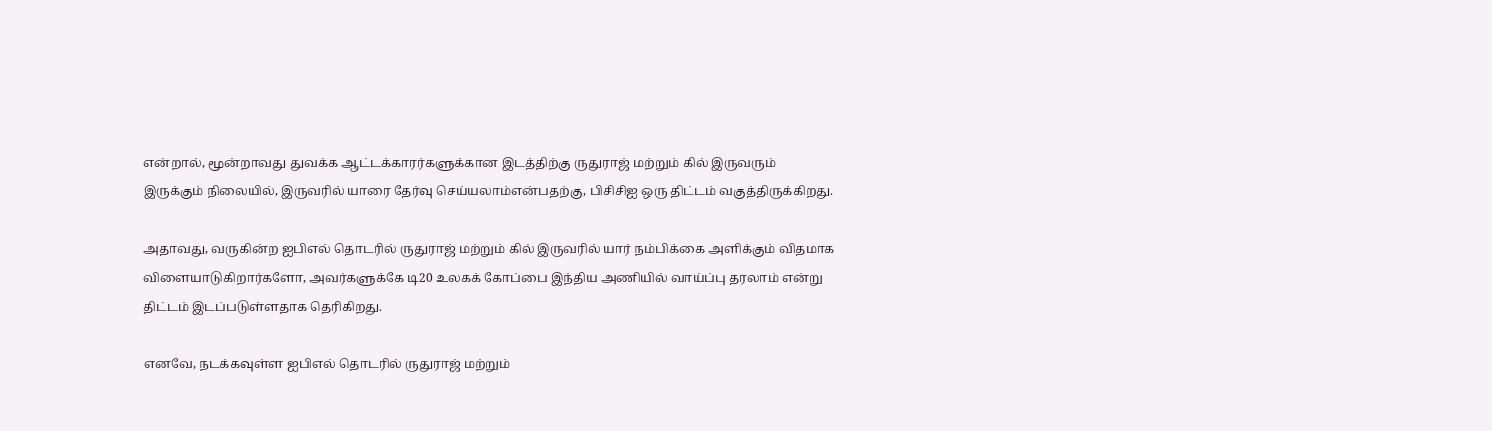என்றால், மூன்றாவது துவக்க ஆட்டக்காரர்களுக்கான இடத்திற்கு ருதுராஜ் மற்றும் கில் இருவரும் இருக்கும் நிலையில், இருவரில் யாரை தேர்வு செய்யலாம்என்பதற்கு, பிசிசிஐ ஒரு திட்டம் வகுத்திருக்கிறது.

அதாவது, வருகின்ற ஐபிஎல் தொடரில் ருதுராஜ் மற்றும் கில் இருவரில் யார் நம்பிக்கை அளிக்கும் விதமாக விளையாடுகிறார்களோ, அவர்களுக்கே டி20 உலகக் கோப்பை இந்திய அணியில் வாய்ப்பு தரலாம் என்று திட்டம் இடப்படுள்ளதாக தெரிகிறது.

எனவே, நடக்கவுள்ள ஐபிஎல் தொடரில் ருதுராஜ் மற்றும்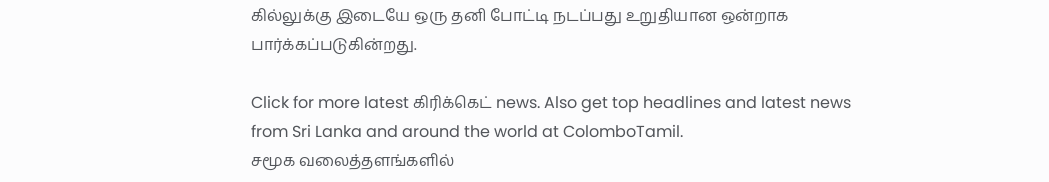கில்லுக்கு இடையே ஒரு தனி போட்டி நடப்பது உறுதியான ஒன்றாக பார்க்கப்படுகின்றது.

Click for more latest கிரிக்கெட் news. Also get top headlines and latest news from Sri Lanka and around the world at ColomboTamil.
சமூக வலைத்தளங்களில்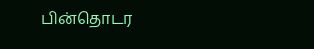பின்தொடர